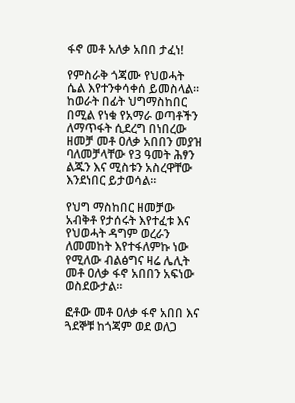ፋኖ መቶ አለቃ አበበ ታፈነ!

የምስራቅ ጎጃሙ የህወሓት ሴል እየተንቀሳቀሰ ይመስላል። ከወራት በፊት ህግማስከበር በሚል የነቁ የአማራ ወጣቶችን ለማጥፋት ሲደረግ በነበረው ዘመቻ መቶ ዐለቃ አበበን መያዝ ባለመቻላቸው የ3 ዓመት ሕፃን ልጁን እና ሚስቱን አስረዋቸው እንደነበር ይታወሳል።

የህግ ማስከበር ዘመቻው አብቅቶ የታሰሩት እየተፈቱ እና የህወሓት ዳግም ወረራን ለመመከት እየተፋለምኩ ነው የሚለው ብልፅግና ዛሬ ሌሊት መቶ ዐለቃ ፋኖ አበበን አፍነው ወስደውታል።

ፎቶው መቶ ዐለቃ ፋኖ አበበ እና ጓደኞቹ ከጎጃም ወደ ወለጋ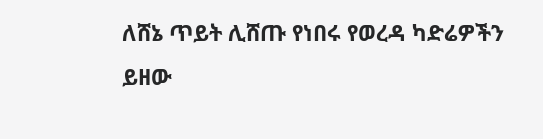ለሸኔ ጥይት ሊሸጡ የነበሩ የወረዳ ካድሬዎችን ይዘው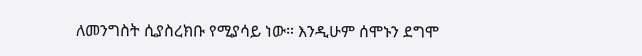ለመንግስት ሲያስረክቡ የሚያሳይ ነው። እንዲሁም ሰሞኑን ደግሞ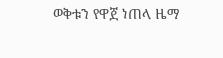ወቅቱን የዋጀ ነጠላ ዜማ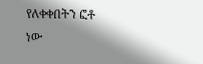የለቀቀበትን ፎቶ ነው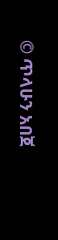© ጥላሁን አበጀ